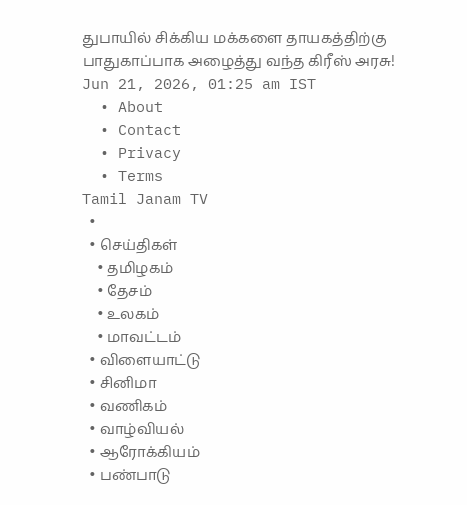துபாயில் சிக்கிய மக்களை தாயகத்திற்கு பாதுகாப்பாக அழைத்து வந்த கிரீஸ் அரசு!
Jun 21, 2026, 01:25 am IST
  • About
  • Contact
  • Privacy
  • Terms
Tamil Janam TV
  •
  • செய்திகள்
    • தமிழகம்
    • தேசம்
    • உலகம்
    • மாவட்டம்
  • விளையாட்டு
  • சினிமா
  • வணிகம்
  • வாழ்வியல்
  • ஆரோக்கியம்
  • பண்பாடு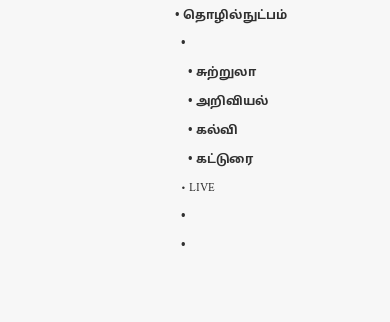• தொழில்நுட்பம்
  •
    • சுற்றுலா
    • அறிவியல்
    • கல்வி
    • கட்டுரை
  • LIVE
  •
  •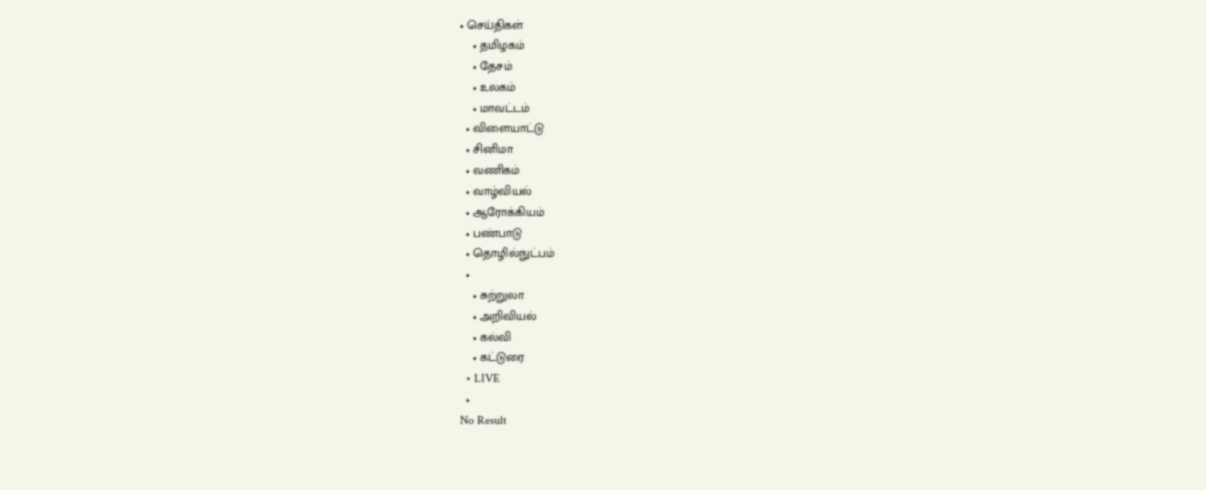• செய்திகள்
    • தமிழகம்
    • தேசம்
    • உலகம்
    • மாவட்டம்
  • விளையாட்டு
  • சினிமா
  • வணிகம்
  • வாழ்வியல்
  • ஆரோக்கியம்
  • பண்பாடு
  • தொழில்நுட்பம்
  •
    • சுற்றுலா
    • அறிவியல்
    • கல்வி
    • கட்டுரை
  • LIVE
  •
No Result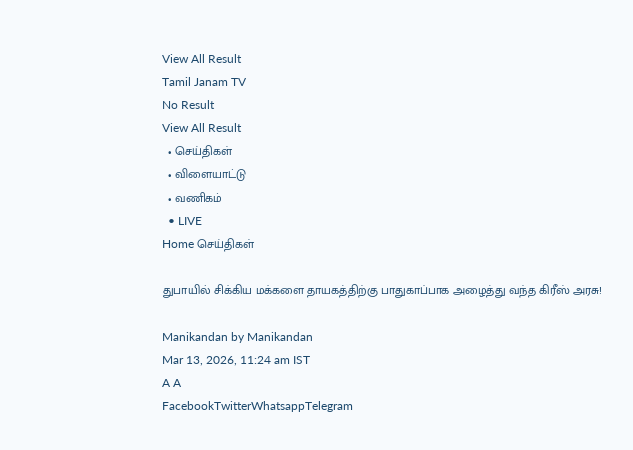View All Result
Tamil Janam TV
No Result
View All Result
  • செய்திகள்
  • விளையாட்டு
  • வணிகம்
  • LIVE
Home செய்திகள்

துபாயில் சிக்கிய மக்களை தாயகத்திற்கு பாதுகாப்பாக அழைத்து வந்த கிரீஸ் அரசு!

Manikandan by Manikandan
Mar 13, 2026, 11:24 am IST
A A
FacebookTwitterWhatsappTelegram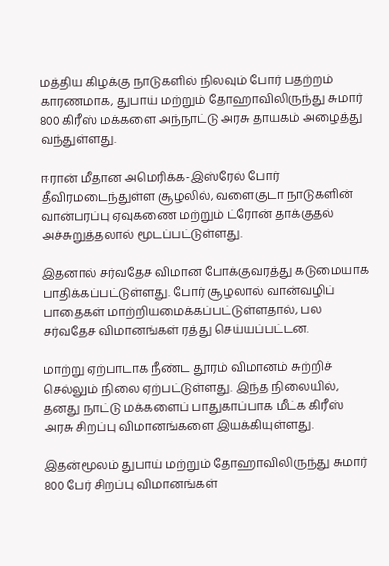மத்திய கிழக்கு நாடுகளில் நிலவும் போர் பதற்றம் காரணமாக, துபாய் மற்றும் தோஹாவிலிருந்து சுமார் 800 கிரீஸ் மக்களை அந்நாட்டு அரசு தாயகம் அழைத்து வந்துள்ளது.

ஈரான் மீதான அமெரிக்க-இஸ்ரேல் போர் தீவிரமடைந்துள்ள சூழலில், வளைகுடா நாடுகளின் வான்பரப்பு ஏவுகணை மற்றும் ட்ரோன் தாக்குதல் அச்சுறுத்தலால் மூடப்பட்டுள்ளது.

இதனால் சர்வதேச விமான போக்குவரத்து கடுமையாக பாதிக்கப்பட்டுள்ளது. போர் சூழலால் வான்வழிப் பாதைகள் மாற்றியமைக்கப்பட்டுள்ளதால், பல சர்வதேச விமானங்கள் ரத்து செய்யப்பட்டன.

மாற்று ஏற்பாடாக நீண்ட தூரம் விமானம் சுற்றிச் செல்லும் நிலை ஏற்பட்டுள்ளது. இந்த நிலையில், தனது நாட்டு மக்களைப் பாதுகாப்பாக மீட்க கிரீஸ் அரசு சிறப்பு விமானங்களை இயக்கியுள்ளது.

இதன்மூலம் துபாய் மற்றும் தோஹாவிலிருந்து சுமார் 800 பேர் சிறப்பு விமானங்கள்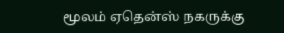மூலம் ஏதென்ஸ் நகருக்கு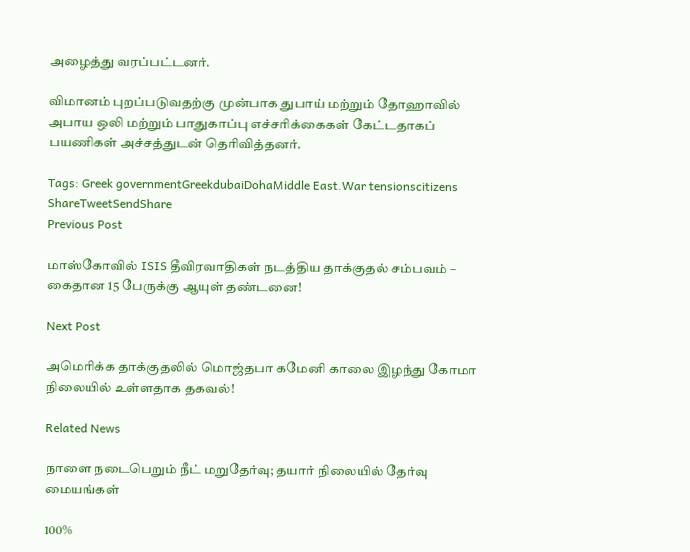அழைத்து வரப்பட்டனர்.

விமானம் புறப்படுவதற்கு முன்பாக துபாய் மற்றும் தோஹாவில் அபாய ஒலி மற்றும் பாதுகாப்பு எச்சரிக்கைகள் கேட்டதாகப் பயணிகள் அச்சத்துடன் தெரிவித்தனர்.

Tags: Greek governmentGreekdubaiDohaMiddle East.War tensionscitizens
ShareTweetSendShare
Previous Post

மாஸ்கோவில் ISIS தீவிரவாதிகள் நடத்திய தாக்குதல் சம்பவம் – கைதான 15 பேருக்கு ஆயுள் தண்டனை!

Next Post

அமெரிக்க தாக்குதலில் மொஜ்தபா கமேனி காலை இழந்து கோமா நிலையில் உள்ளதாக தகவல்!

Related News

நாளை நடைபெறும் நீட் மறுதேர்வு; தயார் நிலையில் தேர்வு மையங்கள்

100%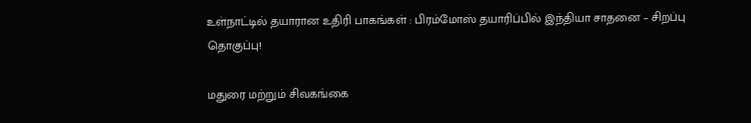உள்நாட்டில் தயாரான உதிரி பாகங்கள் : பிரம்மோஸ் தயாரிப்பில் இந்தியா சாதனை – சிறப்பு தொகுப்பு!

மதுரை மற்றும் சிவகங்கை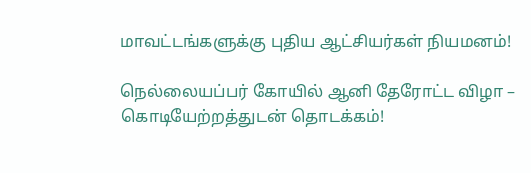மாவட்டங்களுக்கு புதிய ஆட்சியர்கள் நியமனம்!

நெல்லையப்பர் கோயில் ஆனி தேரோட்ட விழா – கொடியேற்றத்துடன் தொடக்கம்!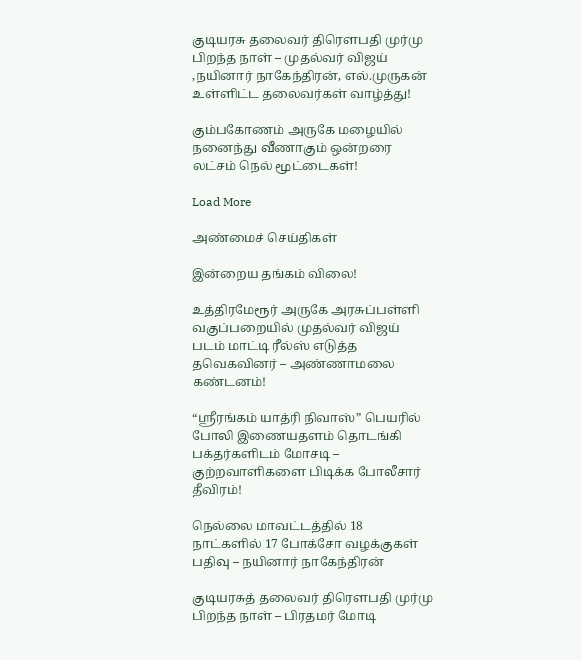குடியரசு தலைவர் திரெளபதி முர்மு பிறந்த நாள் – முதல்வர் விஜய் ,நயினார் நாகேந்திரன், எல்.முருகன் உள்ளிட்ட தலைவர்கள் வாழ்த்து!

கும்பகோணம் அருகே மழையில் நனைந்து வீணாகும் ஒன்றரை லட்சம் நெல் மூட்டைகள்!

Load More

அண்மைச் செய்திகள்

இன்றைய தங்கம் விலை!

உத்திரமேரூர் அருகே அரசுப்பள்ளி வகுப்பறையில் முதல்வர் விஜய் படம் மாட்டி ரீல்ஸ் எடுத்த தவெகவினர் – அண்ணாமலை கண்டனம்!

“ஸ்ரீரங்கம் யாத்ரி நிவாஸ்” பெயரில் போலி இணையதளம் தொடங்கி பக்தர்களிடம் மோசடி – குற்றவாளிகளை பிடிக்க போலீசார் தீவிரம்!

நெல்லை மாவட்டத்தில் 18 நாட்களில் 17 போக்சோ வழக்குகள் பதிவு – நயினார் நாகேந்திரன்

குடியரசுத் தலைவர் திரௌபதி முர்மு பிறந்த நாள் – பிரதமர் மோடி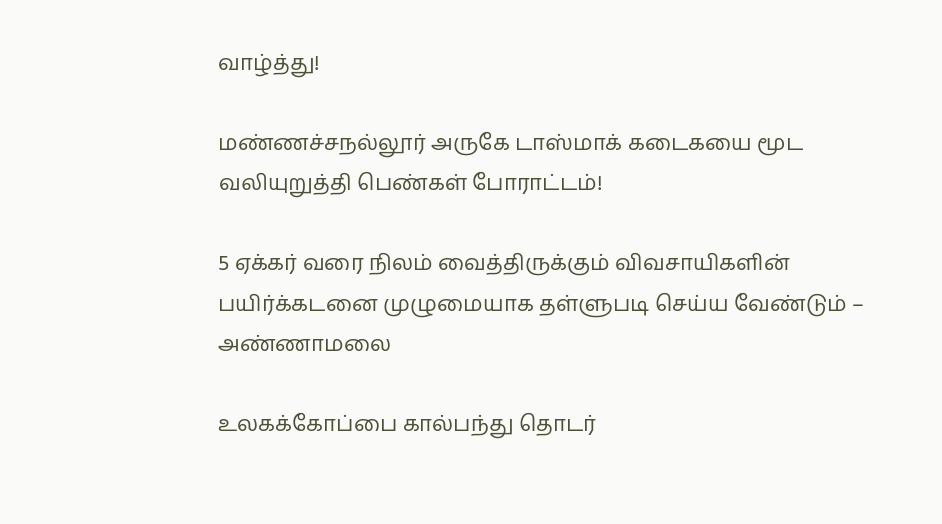வாழ்த்து!

மண்ணச்சநல்லூர் அருகே டாஸ்மாக் கடைகயை மூட வலியுறுத்தி பெண்கள் போராட்டம்!

5 ஏக்கர் வரை நிலம் வைத்திருக்கும் விவசாயிகளின் பயிர்க்கடனை முழுமையாக தள்ளுபடி செய்ய வேண்டும் – அண்ணாமலை

உலகக்கோப்பை கால்பந்து தொடர்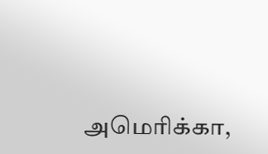அமெரிக்கா,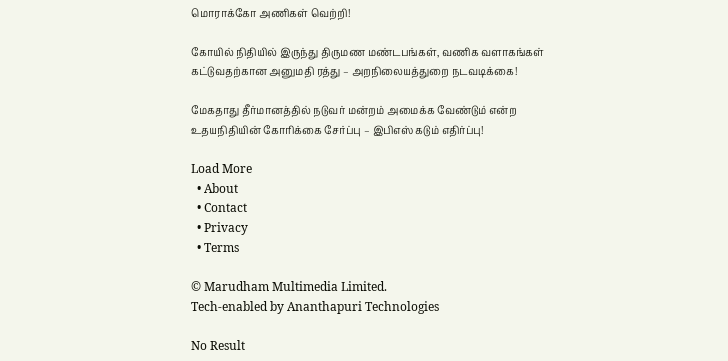மொராக்கோ அணிகள் வெற்றி!

கோயில் நிதியில் இருந்து திருமண மண்டபங்கள், வணிக வளாகங்கள் கட்டுவதற்கான அனுமதி ரத்து – அறநிலையத்துறை நடவடிக்கை!

மேகதாது தீர்மானத்தில் நடுவர் மன்றம் அமைக்க வேண்டும் என்ற உதயநிதியின் கோரிக்கை சேர்ப்பு – இபிஎஸ் கடும் எதிர்ப்பு!

Load More
  • About
  • Contact
  • Privacy
  • Terms

© Marudham Multimedia Limited.
Tech-enabled by Ananthapuri Technologies

No Result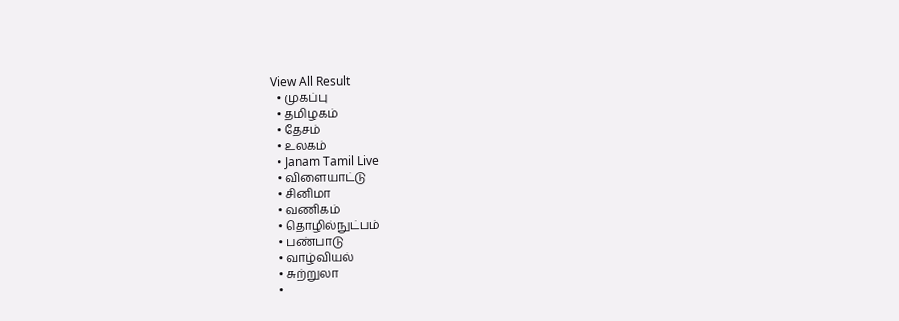View All Result
  • முகப்பு
  • தமிழகம்
  • தேசம்
  • உலகம்
  • Janam Tamil Live
  • விளையாட்டு
  • சினிமா
  • வணிகம்
  • தொழில்நுட்பம்
  • பண்பாடு
  • வாழ்வியல்
  • சுற்றுலா
  •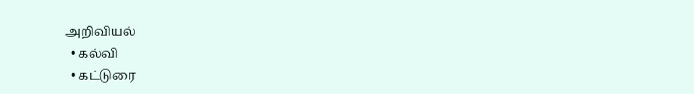அறிவியல்
  • கல்வி
  • கட்டுரை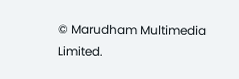© Marudham Multimedia Limited.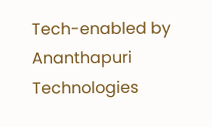Tech-enabled by Ananthapuri Technologies